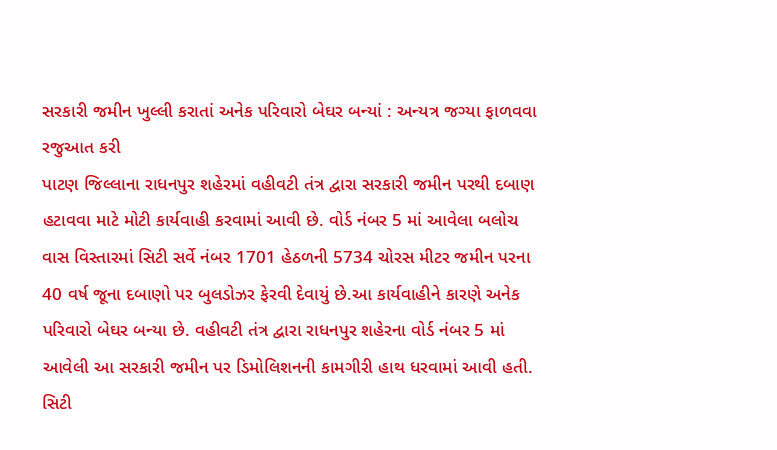સરકારી જમીન ખુલ્લી કરાતાં અનેક પરિવારો બેઘર બન્યાં : અન્યત્ર જગ્યા ફાળવવા રજુઆત કરી
પાટણ જિલ્લાના રાધનપુર શહેરમાં વહીવટી તંત્ર દ્વારા સરકારી જમીન પરથી દબાણ હટાવવા માટે મોટી કાર્યવાહી કરવામાં આવી છે. વોર્ડ નંબર 5 માં આવેલા બલોચ વાસ વિસ્તારમાં સિટી સર્વે નંબર 1701 હેઠળની 5734 ચોરસ મીટર જમીન પરના 40 વર્ષ જૂના દબાણો પર બુલડોઝર ફેરવી દેવાયું છે.આ કાર્યવાહીને કારણે અનેક પરિવારો બેઘર બન્યા છે. વહીવટી તંત્ર દ્વારા રાધનપુર શહેરના વોર્ડ નંબર 5 માં આવેલી આ સરકારી જમીન પર ડિમોલિશનની કામગીરી હાથ ધરવામાં આવી હતી. સિટી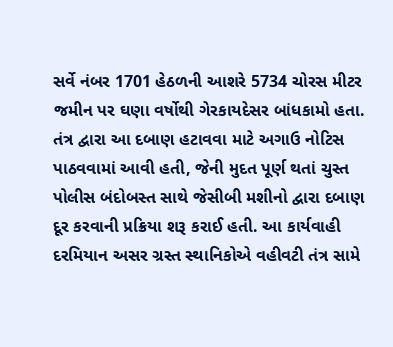સર્વે નંબર 1701 હેઠળની આશરે 5734 ચોરસ મીટર જમીન પર ઘણા વર્ષોથી ગેરકાયદેસર બાંધકામો હતા. તંત્ર દ્વારા આ દબાણ હટાવવા માટે અગાઉ નોટિસ પાઠવવામાં આવી હતી, જેની મુદત પૂર્ણ થતાં ચુસ્ત પોલીસ બંદોબસ્ત સાથે જેસીબી મશીનો દ્વારા દબાણ દૂર કરવાની પ્રક્રિયા શરૂ કરાઈ હતી. આ કાર્યવાહી દરમિયાન અસર ગ્રસ્ત સ્થાનિકોએ વહીવટી તંત્ર સામે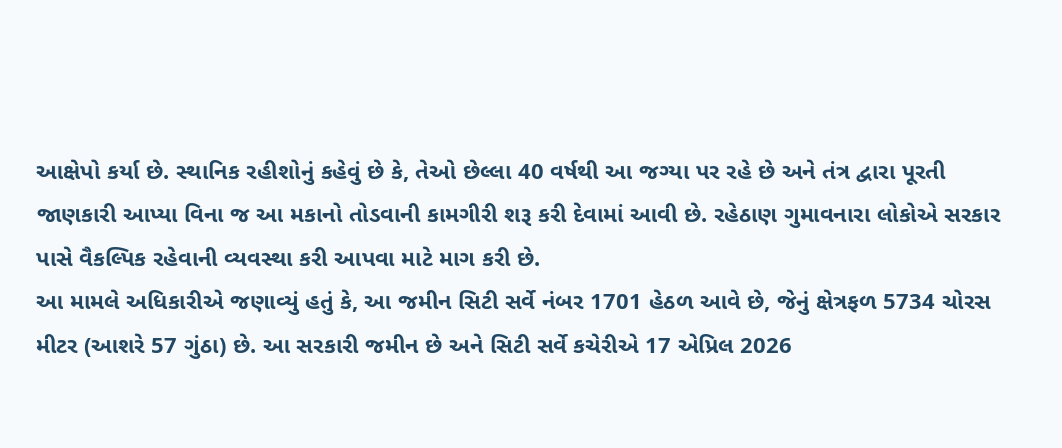આક્ષેપો કર્યા છે. સ્થાનિક રહીશોનું કહેવું છે કે, તેઓ છેલ્લા 40 વર્ષથી આ જગ્યા પર રહે છે અને તંત્ર દ્વારા પૂરતી જાણકારી આપ્યા વિના જ આ મકાનો તોડવાની કામગીરી શરૂ કરી દેવામાં આવી છે. રહેઠાણ ગુમાવનારા લોકોએ સરકાર પાસે વૈકલ્પિક રહેવાની વ્યવસ્થા કરી આપવા માટે માગ કરી છે.
આ મામલે અધિકારીએ જણાવ્યું હતું કે, આ જમીન સિટી સર્વે નંબર 1701 હેઠળ આવે છે, જેનું ક્ષેત્રફળ 5734 ચોરસ મીટર (આશરે 57 ગુંઠા) છે. આ સરકારી જમીન છે અને સિટી સર્વે કચેરીએ 17 એપ્રિલ 2026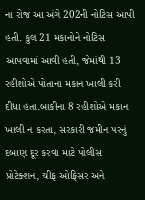ના રોજ આ અંગે 202ની નોટિસ આપી હતી. કુલ 21 મકાનોને નોટિસ આપવામાં આવી હતી, જેમાંથી 13 રહીશોએ પોતાના મકાન ખાલી કરી દીધા હતા.બાકીના 8 રહીશોએ મકાન ખાલી ન કરતા, સરકારી જમીન પરનું દબાણ દૂર કરવા માટે પોલીસ પ્રોટેક્શન, ચીફ ઓફિસર અને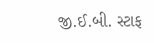જી.ઈ.બી. સ્ટાફ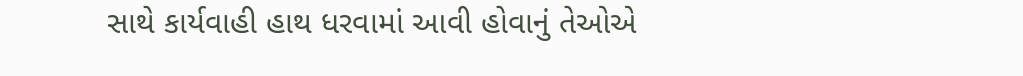સાથે કાર્યવાહી હાથ ધરવામાં આવી હોવાનું તેઓએ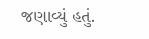જણાવ્યું હતું.